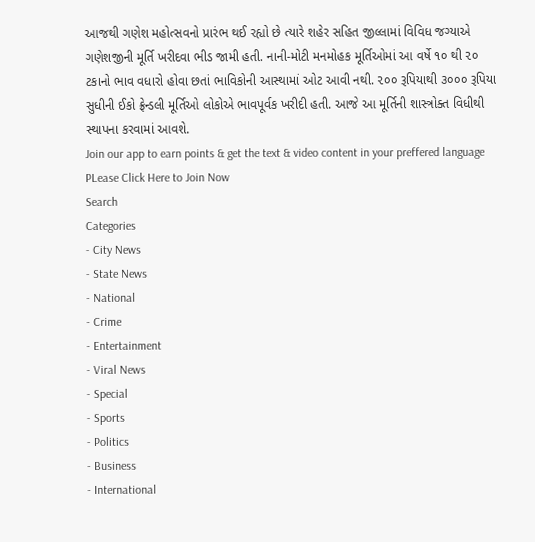આજથી ગણેશ મહોત્સવનો પ્રારંભ થઈ રહ્યો છે ત્યારે શહેર સહિત જીલ્લામાં વિવિધ જગ્યાએ ગણેશજીની મૂર્તિ ખરીદવા ભીડ જામી હતી. નાની-મોટી મનમોહક મૂર્તિઓમાં આ વર્ષે ૧૦ થી ૨૦ ટકાનો ભાવ વધારો હોવા છતાં ભાવિકોની આસ્થામાં ઓટ આવી નથી. ૨૦૦ રૂપિયાથી ૩૦૦૦ રૂપિયા સુધીની ઈકો ફ્રેન્ડલી મૂર્તિઓ લોકોએ ભાવપૂર્વક ખરીદી હતી. આજે આ મૂર્તિની શાસ્ત્રોક્ત વિધીથી સ્થાપના કરવામાં આવશે.
Join our app to earn points & get the text & video content in your preffered language
PLease Click Here to Join Now
Search
Categories
- City News
- State News
- National
- Crime
- Entertainment
- Viral News
- Special
- Sports
- Politics
- Business
- International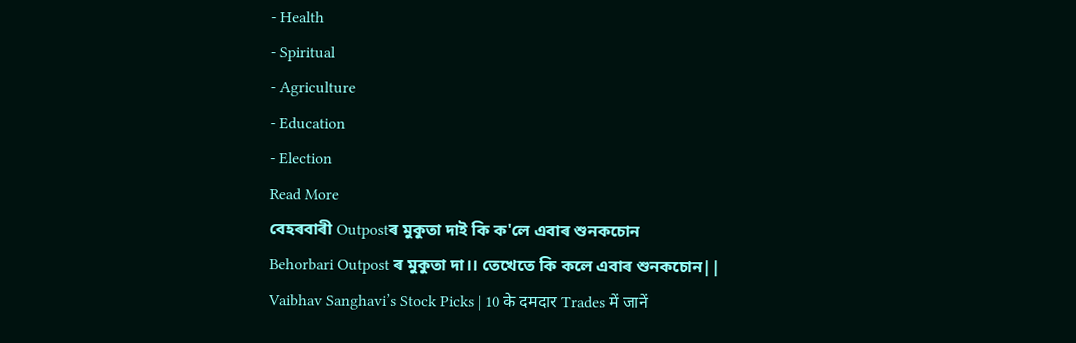- Health
- Spiritual
- Agriculture
- Education
- Election
Read More
বেহৰবাৰী Outpostৰ মুকুতা দাই কি ক'লে এবাৰ শুনকচোন
Behorbari Outpost ৰ মুকুতা দা।। তেখেতে কি কলে এবাৰ শুনকচোন||
Vaibhav Sanghavi’s Stock Picks | 10 के दमदार Trades में जानें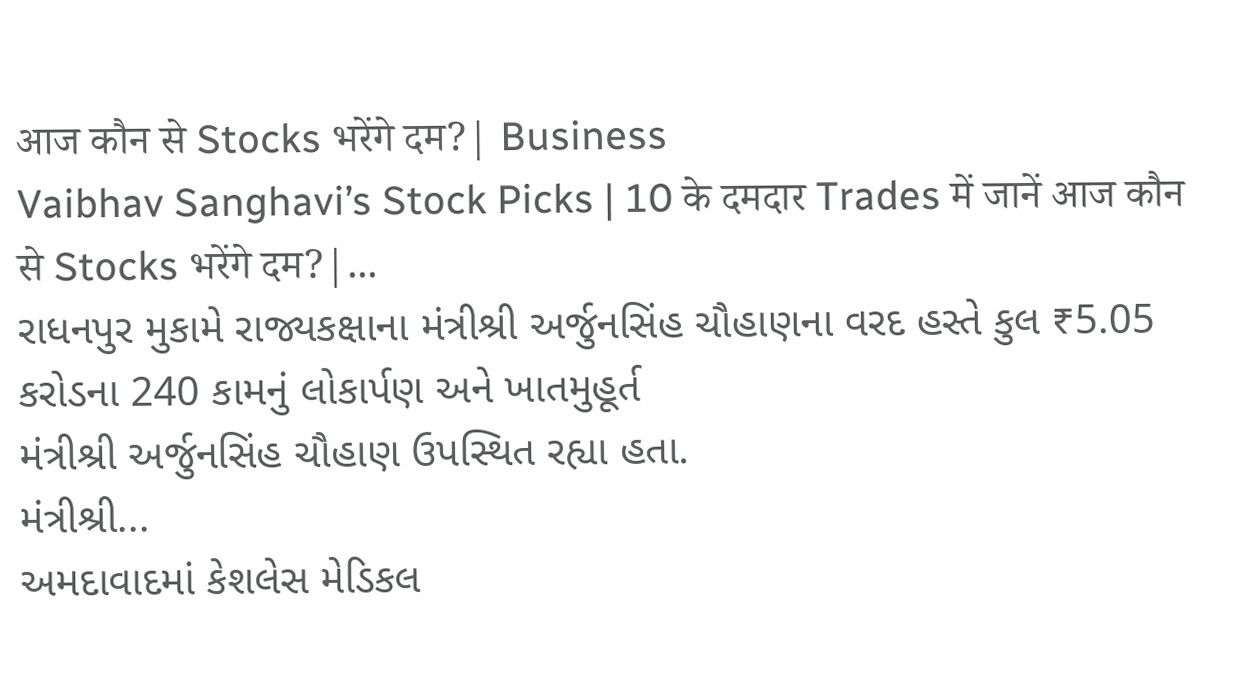आज कौन से Stocks भरेंगे दम?| Business
Vaibhav Sanghavi’s Stock Picks | 10 के दमदार Trades में जानें आज कौन से Stocks भरेंगे दम?|...
રાધનપુર મુકામે રાજ્યકક્ષાના મંત્રીશ્રી અર્જુનસિંહ ચૌહાણના વરદ હસ્તે કુલ ₹5.05 કરોડના 240 કામનું લોકાર્પણ અને ખાતમુહૂર્ત
મંત્રીશ્રી અર્જુનસિંહ ચૌહાણ ઉપસ્થિત રહ્યા હતા.
મંત્રીશ્રી...
અમદાવાદમાં કેશલેસ મેડિકલ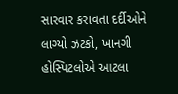સારવાર કરાવતા દર્દીઓને લાગ્યો ઝટકો, ખાનગી હોસ્પિટલોએ આટલા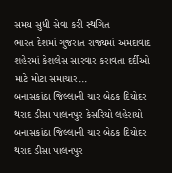સમય સુધી સેવા કરી સ્થગિત
ભારત દેશમાં ગુજરાત રાજ્યમાં અમદાવાદ શહેરમાં કેશલેસ સારવાર કરાવતા દર્દીઓ માટે મોટા સમાચાર...
બનાસકાંઠા જિલ્લાની ચાર બેઠક દિયોદર થરાદ ડીસા પાલનપુર કેસરિયો લહેરાયો
બનાસકાંઠા જિલ્લાની ચાર બેઠક દિયોદર થરાદ ડીસા પાલનપુર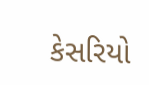કેસરિયો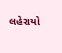લહેરાયો